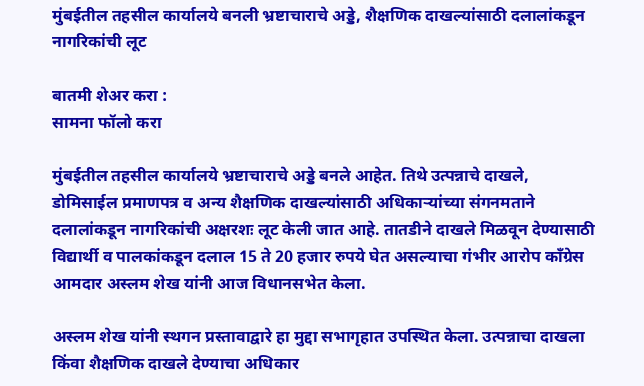मुंबईतील तहसील कार्यालये बनली भ्रष्टाचाराचे अड्डे, शैक्षणिक दाखल्यांसाठी दलालांकडून नागरिकांची लूट

बातमी शेअर करा :
सामना फॉलो करा

मुंबईतील तहसील कार्यालये भ्रष्टाचाराचे अड्डे बनले आहेत. तिथे उत्पन्नाचे दाखले, डोमिसाईल प्रमाणपत्र व अन्य शैक्षणिक दाखल्यांसाठी अधिकाऱ्यांच्या संगनमताने दलालांकडून नागरिकांची अक्षरशः लूट केली जात आहे. तातडीने दाखले मिळवून देण्यासाठी विद्यार्थी व पालकांकडून दलाल 15 ते 20 हजार रुपये घेत असल्याचा गंभीर आरोप कॉंग्रेस आमदार अस्लम शेख यांनी आज विधानसभेत केला.

अस्लम शेख यांनी स्थगन प्रस्तावाद्वारे हा मुद्दा सभागृहात उपस्थित केला. उत्पन्नाचा दाखला किंवा शैक्षणिक दाखले देण्याचा अधिकार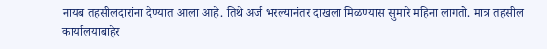नायब तहसीलदारांना देण्यात आला आहे. तिथे अर्ज भरल्यानंतर दाखला मिळण्यास सुमारे महिना लागतो. मात्र तहसील कार्यालयाबाहेर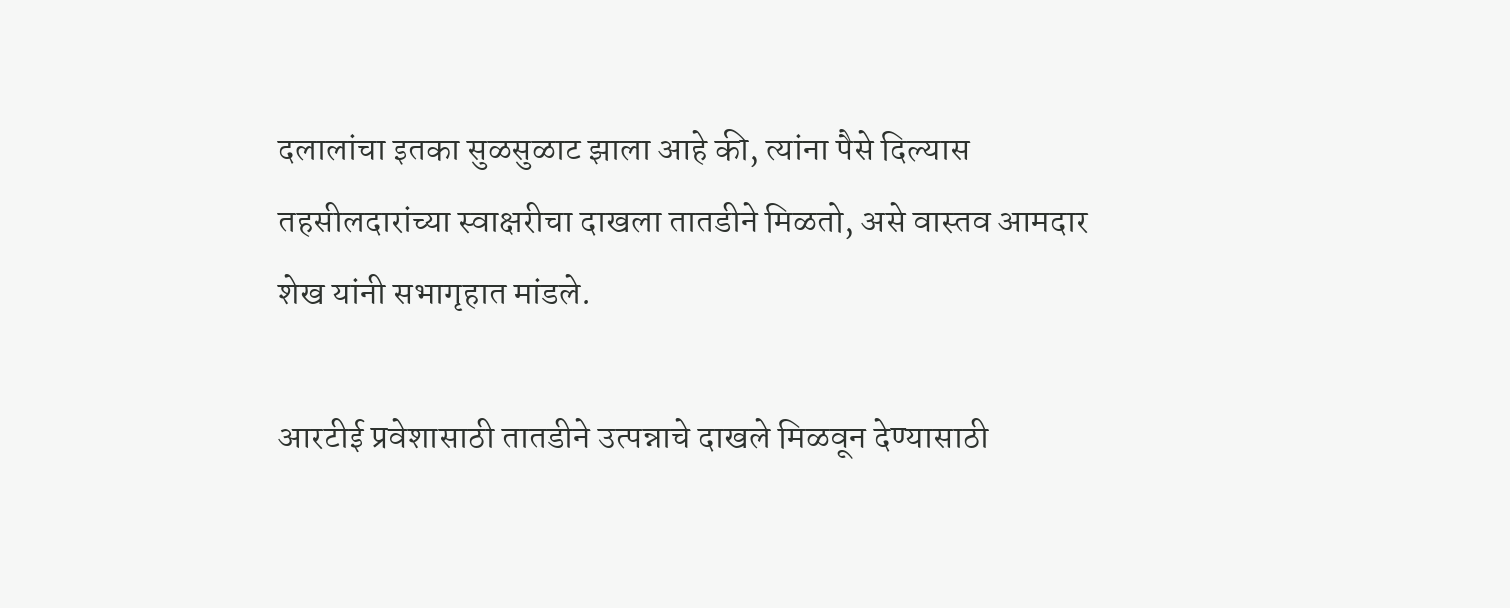दलालांचा इतका सुळसुळाट झाला आहे की, त्यांना पैसे दिल्यास तहसीलदारांच्या स्वाक्षरीचा दाखला तातडीने मिळतो, असे वास्तव आमदार शेख यांनी सभागृहात मांडले.

आरटीई प्रवेशासाठी तातडीने उत्पन्नाचे दाखले मिळवून देण्यासाठी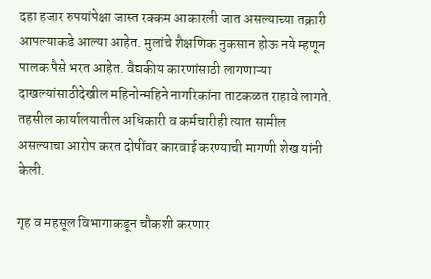दहा हजार रुपयांपेक्षा जास्त रक्कम आकारली जात असल्याच्या तक्रारी आपल्याकडे आल्या आहेत. मुलांचे शैक्षणिक नुकसान होऊ नये म्हणून पालक पैसे भरत आहेत. वैद्यकीय कारणांसाठी लागणाऱ्या दाखल्यांसाठीदेखील महिनोन्महिने नागरिकांना ताटकळत राहावे लागते. तहसील कार्यालयातील अधिकारी व कर्मचारीही त्यात सामील असल्याचा आरोप करत दोषींवर कारवाई करण्याची मागणी शेख यांनी केली.

गृह व महसूल विभागाकडून चौकशी करणार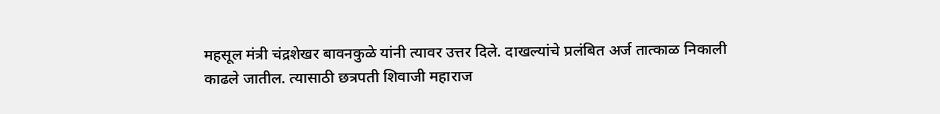महसूल मंत्री चंद्रशेखर बावनकुळे यांनी त्यावर उत्तर दिले. दाखल्यांचे प्रलंबित अर्ज तात्काळ निकाली काढले जातील. त्यासाठी छत्रपती शिवाजी महाराज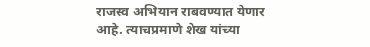राजस्व अभियान राबवण्यात येणार आहे. त्याचप्रमाणे शेख यांच्या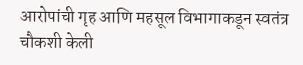आरोपांची गृह आणि महसूल विभागाकडून स्वतंत्र चौकशी केली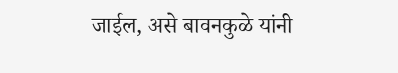जाईल, असे बावनकुळे यांनी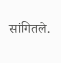सांगितले.